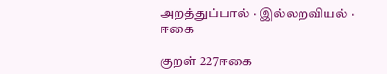அறத்துப்பால் · இல்லறவியல் · ஈகை

குறள் 227ஈகை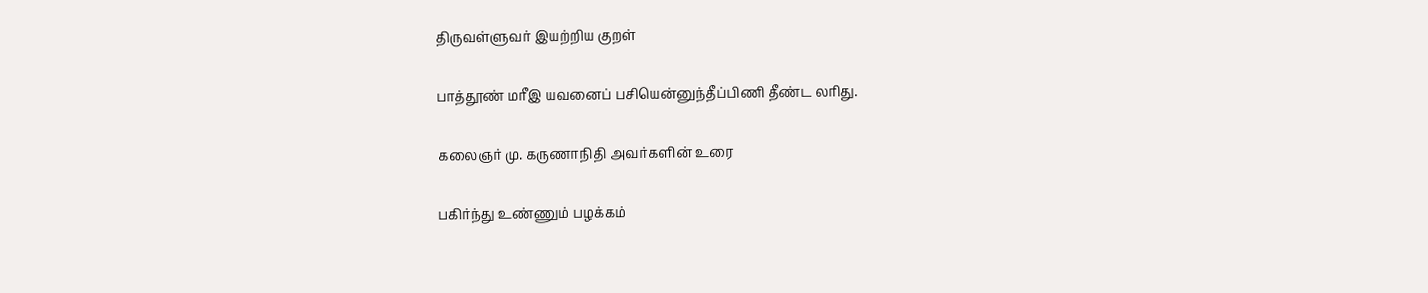திருவள்ளுவர் இயற்றிய குறள்

பாத்தூண் மரீஇ யவனைப் பசியென்னுந்தீப்பிணி தீண்ட லரிது.

கலைஞர் மு. கருணாநிதி அவர்களின் உரை

பகிர்ந்து உண்ணும் பழக்கம்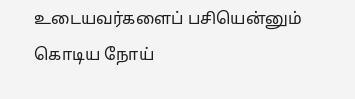உடையவர்களைப் பசியென்னும் கொடிய நோய்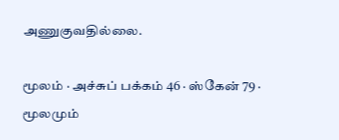அணுகுவதில்லை.

மூலம் · அச்சுப் பக்கம் 46 · ஸ்கேன் 79 · மூலமும்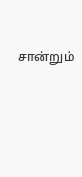சான்றும்